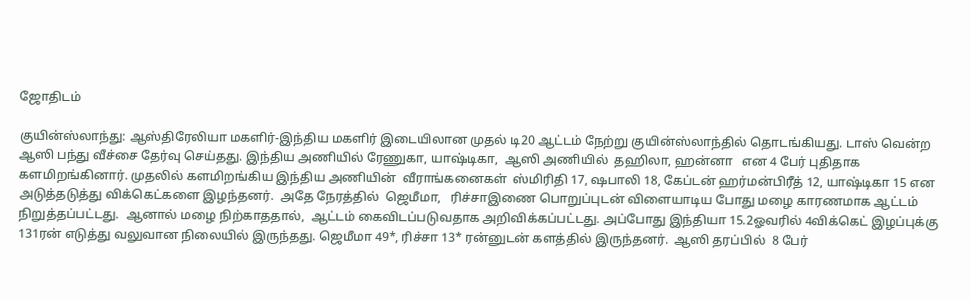ஜோதிடம்

குயின்ஸ்லாந்து: ஆஸ்திரேலியா மகளிர்-இந்திய மகளிர் இடையிலான முதல் டி20 ஆட்டம் நேற்று குயின்ஸ்லாந்தில் தொடங்கியது. டாஸ் வென்ற ஆஸி பந்து வீச்சை தேர்வு செய்தது. இந்திய அணியில் ரேணுகா, யாஷ்டிகா,  ஆஸி அணியில்  தஹிலா, ஹன்னா   என 4 பேர் புதிதாக களமிறங்கினார். முதலில் களமிறங்கிய இந்திய அணியின்  வீராங்கனைகள்  ஸ்மிரிதி 17, ஷபாலி 18, கேப்டன் ஹர்மன்பிரீத் 12, யாஷ்டிகா 15 என அடுத்தடுத்து விக்கெட்களை இழந்தனர்.  அதே நேரத்தில்  ஜெமீமா,   ரிச்சாஇணை பொறுப்புடன் விளையாடிய போது மழை காரணமாக ஆட்டம் நிறுத்தப்பட்டது.  ஆனால் மழை நிற்காததால்,  ஆட்டம் கைவிடப்படுவதாக அறிவிக்கப்பட்டது. அப்போது இந்தியா 15.2ஓவரில் 4விக்கெட் இழப்புக்கு  131ரன் எடுத்து வலுவான நிலையில் இருந்தது. ஜெமீமா 49*, ரிச்சா 13* ரன்னுடன் களத்தில் இருந்தனர்.  ஆஸி தரப்பில்  8 பேர்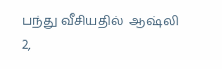பந்து வீசியதில்  ஆஷ்லி 2,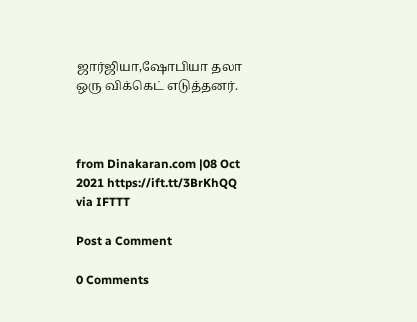ஜார்ஜியா,ஷோபியா தலா ஒரு விக்கெட் எடுத்தனர்.



from Dinakaran.com |08 Oct 2021 https://ift.tt/3BrKhQQ
via IFTTT

Post a Comment

0 Comments